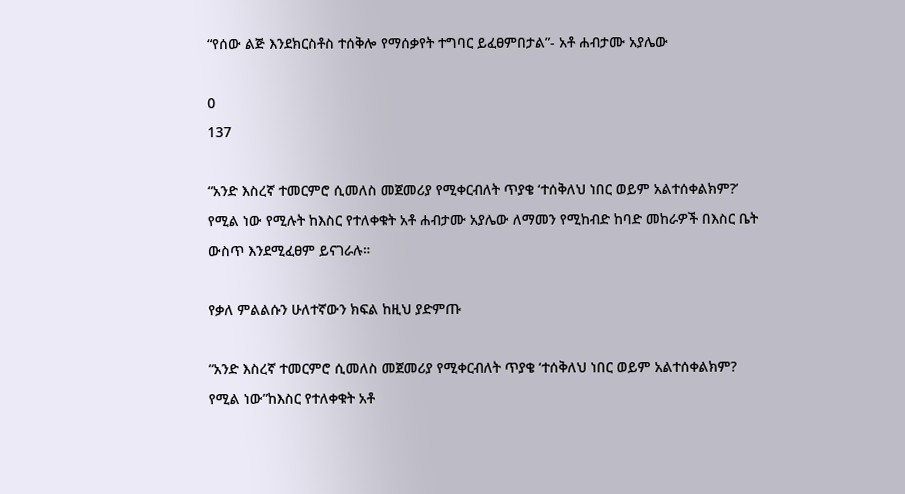“የሰው ልጅ እንደክርስቶስ ተሰቅሎ የማሰቃየት ተግባር ይፈፀምበታል”- አቶ ሐብታሙ አያሌው

0
137

“አንድ እስረኛ ተመርምሮ ሲመለስ መጀመሪያ የሚቀርብለት ጥያቄ ‘ተሰቅለህ ነበር ወይም አልተሰቀልክም?’ የሚል ነው የሚሉት ከእስር የተለቀቁት አቶ ሐብታሙ አያሌው ለማመን የሚከብድ ከባድ መከራዎች በእስር ቤት ውስጥ እንደሚፈፀም ይናገራሉ።

የቃለ ምልልሱን ሁለተኛውን ክፍል ከዚህ ያድምጡ

“አንድ እስረኛ ተመርምሮ ሲመለስ መጀመሪያ የሚቀርብለት ጥያቄ ‘ተሰቅለህ ነበር ወይም አልተሰቀልክም? የሚል ነው”ከእስር የተለቀቁት አቶ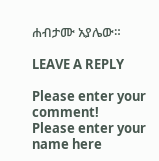ሐብታሙ አያሌው።

LEAVE A REPLY

Please enter your comment!
Please enter your name here